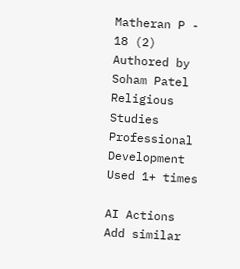Matheran P - 18 (2)
Authored by Soham Patel
Religious Studies
Professional Development
Used 1+ times

AI Actions
Add similar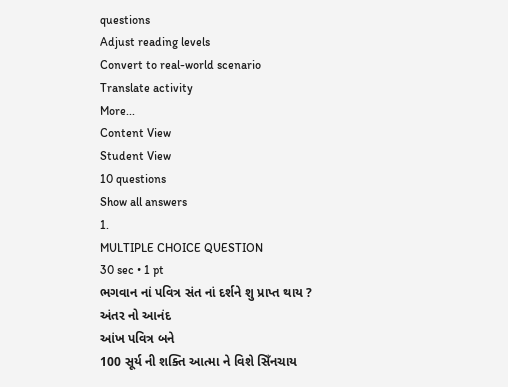questions
Adjust reading levels
Convert to real-world scenario
Translate activity
More...
Content View
Student View
10 questions
Show all answers
1.
MULTIPLE CHOICE QUESTION
30 sec • 1 pt
ભગવાન નાં પવિત્ર સંત નાં દર્શને શુ પ્રાપ્ત થાય ?
અંતર નો આનંદ
આંખ પવિત્ર બને
100 સૂર્ય ની શક્તિ આત્મા ને વિશે સિઁનચાય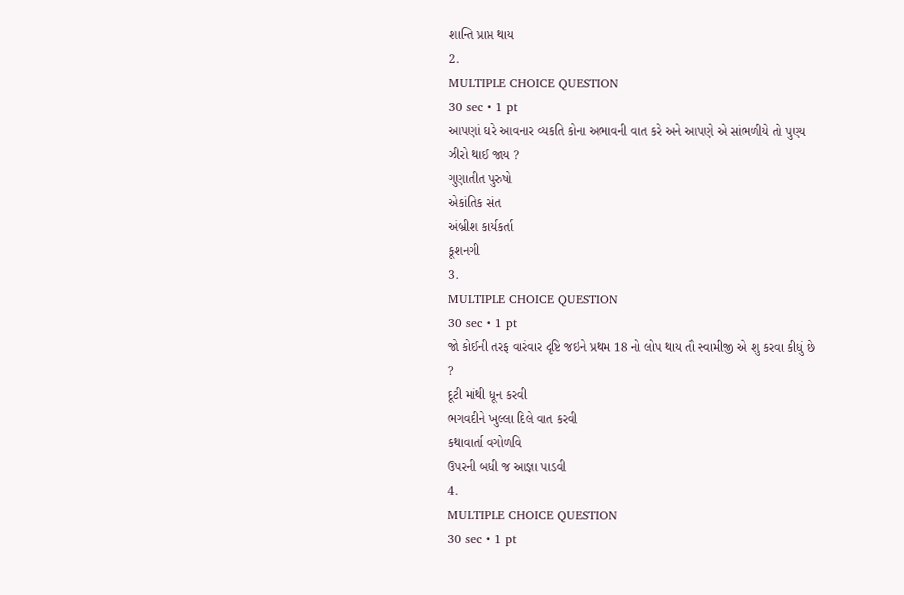શાન્તિ પ્રાપ્ત થાય
2.
MULTIPLE CHOICE QUESTION
30 sec • 1 pt
આપણાં ઘરે આવનાર વ્યકતિ કોના અભાવની વાત કરે અને આપણે એ સાંભળીયે તો પુણ્ય ઝીરો થાઈ જાય ?
ગુણાતીત પુરુષો
એકાંતિક સંત
અંબ્રીશ કાર્યકર્તા
કૂશનગી
3.
MULTIPLE CHOICE QUESTION
30 sec • 1 pt
જો કોઈની તરફ વારંવાર દૃષ્ટિ જઇને પ્રથમ 18 નો લોપ થાય તૌ સ્વામીજી એ શુ કરવા કીધું છે ?
દૂટી માંથી ધૂન કરવી
ભગવદીને ખુલ્લા દિલે વાત કરવી
કથાવાર્તા વગોળવિ
ઉપરની બધી જ આજ્ઞા પાડવી
4.
MULTIPLE CHOICE QUESTION
30 sec • 1 pt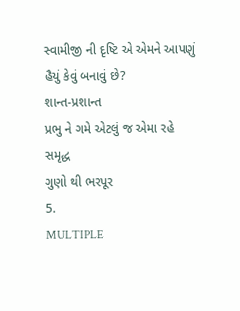સ્વામીજી ની દૃષ્ટિ એ એમને આપણું હૈયું કેવું બનાવું છે?
શાન્ત-પ્રશાન્ત
પ્રભુ ને ગમે એટલું જ એમા રહે
સમૃદ્ધ
ગુણો થી ભરપૂર
5.
MULTIPLE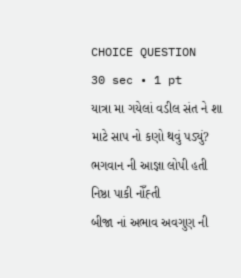CHOICE QUESTION
30 sec • 1 pt
યાત્રા મા ગયેલાં વડીલ સંત ને શા માટે સાપ નો કણો થવું પડ્યું?
ભગવાન ની આજ્ઞા લોપી હતી
નિષ્ઠા પાકી નોઁહ્તી
બીજા નાં અભાવ અવગુણ ની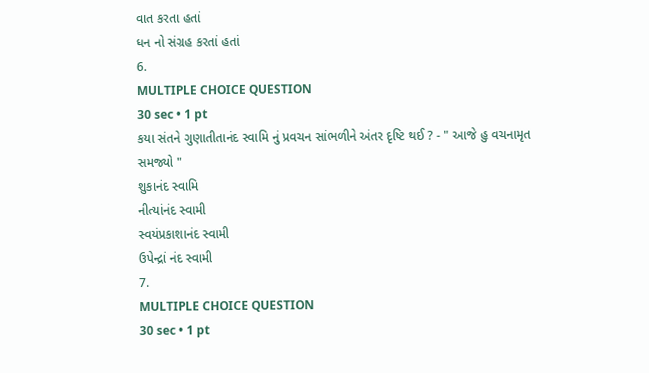વાત કરતા હતાં
ધન નો સંગ્રહ કરતાં હતાં
6.
MULTIPLE CHOICE QUESTION
30 sec • 1 pt
કયા સંતને ગુણાતીતાનંદ સ્વામિ નું પ્રવચન સાંભળીને અંતર દૃષ્ટિ થઈ ? - " આજે હુ વચનામૃત સમજ્યો "
શુકાનંદ સ્વામિ
નીત્યાંનંદ સ્વામી
સ્વયંપ્રકાશાનંદ સ્વામી
ઉપેન્દ્રાં નંદ સ્વામી
7.
MULTIPLE CHOICE QUESTION
30 sec • 1 pt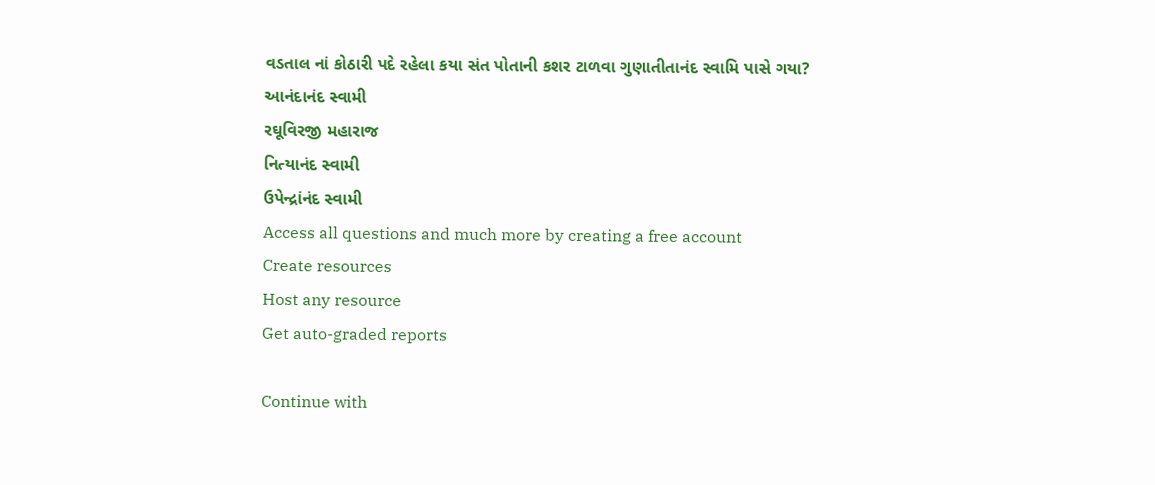વડતાલ નાં કોઠારી પદે રહેલા કયા સંત પોતાની કશર ટાળવા ગુણાતીતાનંદ સ્વામિ પાસે ગયા?
આનંદાનંદ સ્વામી
રઘૂવિરજી મહારાજ
નિત્યાનંદ સ્વામી
ઉપેન્દ્રાંનંદ સ્વામી
Access all questions and much more by creating a free account
Create resources
Host any resource
Get auto-graded reports

Continue with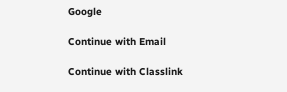Google

Continue with Email

Continue with Classlink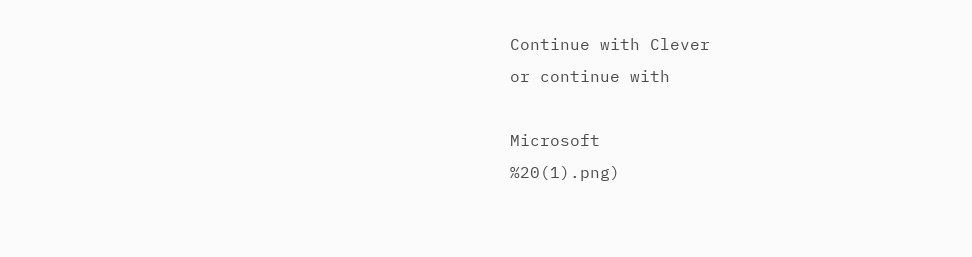Continue with Clever
or continue with

Microsoft
%20(1).png)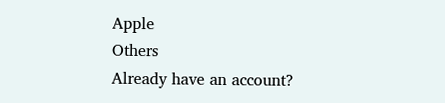Apple
Others
Already have an account?